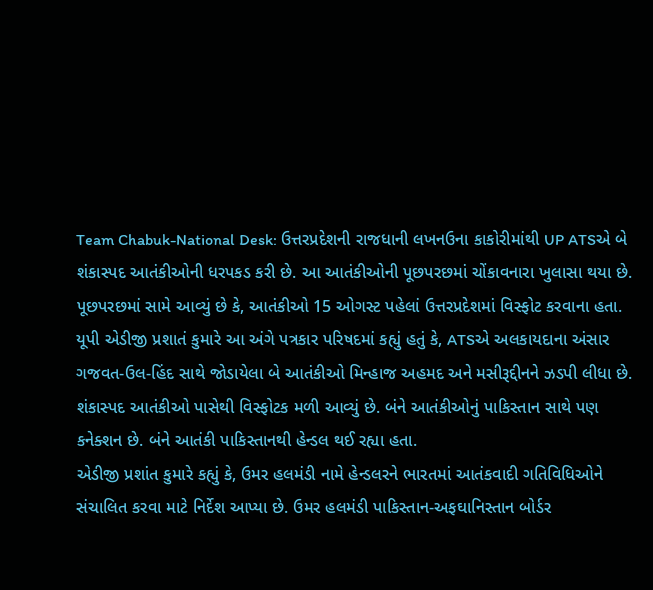Team Chabuk-National Desk: ઉત્તરપ્રદેશની રાજધાની લખનઉના કાકોરીમાંથી UP ATSએ બે શંકાસ્પદ આતંકીઓની ધરપકડ કરી છે. આ આતંકીઓની પૂછપરછમાં ચોંકાવનારા ખુલાસા થયા છે. પૂછપરછમાં સામે આવ્યું છે કે, આતંકીઓ 15 ઓગસ્ટ પહેલાં ઉત્તરપ્રદેશમાં વિસ્ફોટ કરવાના હતા.
યૂપી એડીજી પ્રશાતં કુમારે આ અંગે પત્રકાર પરિષદમાં કહ્યું હતું કે, ATSએ અલકાયદાના અંસાર ગજવત-ઉલ-હિંદ સાથે જોડાયેલા બે આતંકીઓ મિન્હાજ અહમદ અને મસીરૂદ્દીનને ઝડપી લીધા છે. શંકાસ્પદ આતંકીઓ પાસેથી વિસ્ફોટક મળી આવ્યું છે. બંને આતંકીઓનું પાકિસ્તાન સાથે પણ કનેક્શન છે. બંને આતંકી પાકિસ્તાનથી હેન્ડલ થઈ રહ્યા હતા.
એડીજી પ્રશાંત કુમારે કહ્યું કે, ઉમર હલમંડી નામે હેન્ડલરને ભારતમાં આતંકવાદી ગતિવિધિઓને સંચાલિત કરવા માટે નિર્દેશ આપ્યા છે. ઉમર હલમંડી પાકિસ્તાન-અફઘાનિસ્તાન બોર્ડર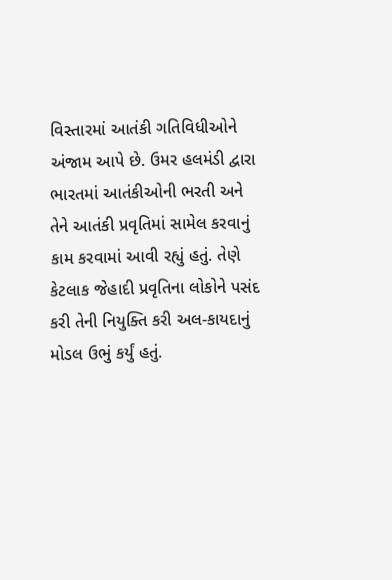વિસ્તારમાં આતંકી ગતિવિધીઓને અંજામ આપે છે. ઉમર હલમંડી દ્વારા ભારતમાં આતંકીઓની ભરતી અને તેને આતંકી પ્રવૃતિમાં સામેલ કરવાનું કામ કરવામાં આવી રહ્યું હતું. તેણે કેટલાક જેહાદી પ્રવૃતિના લોકોને પસંદ કરી તેની નિયુક્તિ કરી અલ-કાયદાનું મોડલ ઉભું કર્યું હતું.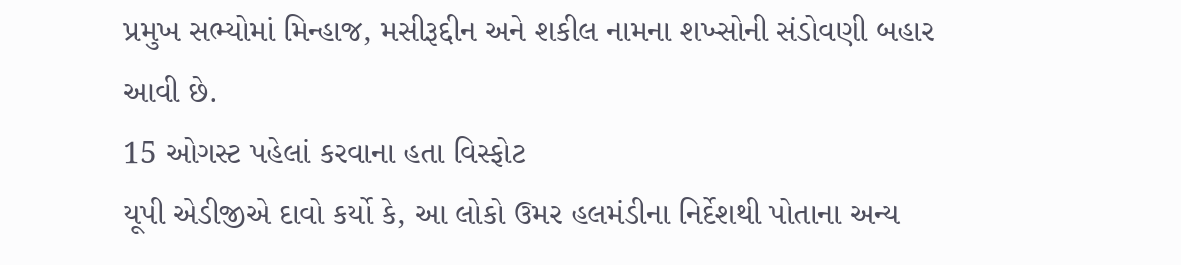પ્રમુખ સભ્યોમાં મિન્હાજ, મસીરૂદ્દીન અને શકીલ નામના શખ્સોની સંડોવણી બહાર આવી છે.
15 ઓગસ્ટ પહેલાં કરવાના હતા વિસ્ફોટ
યૂપી એડીજીએ દાવો કર્યો કે, આ લોકો ઉમર હલમંડીના નિર્દેશથી પોતાના અન્ય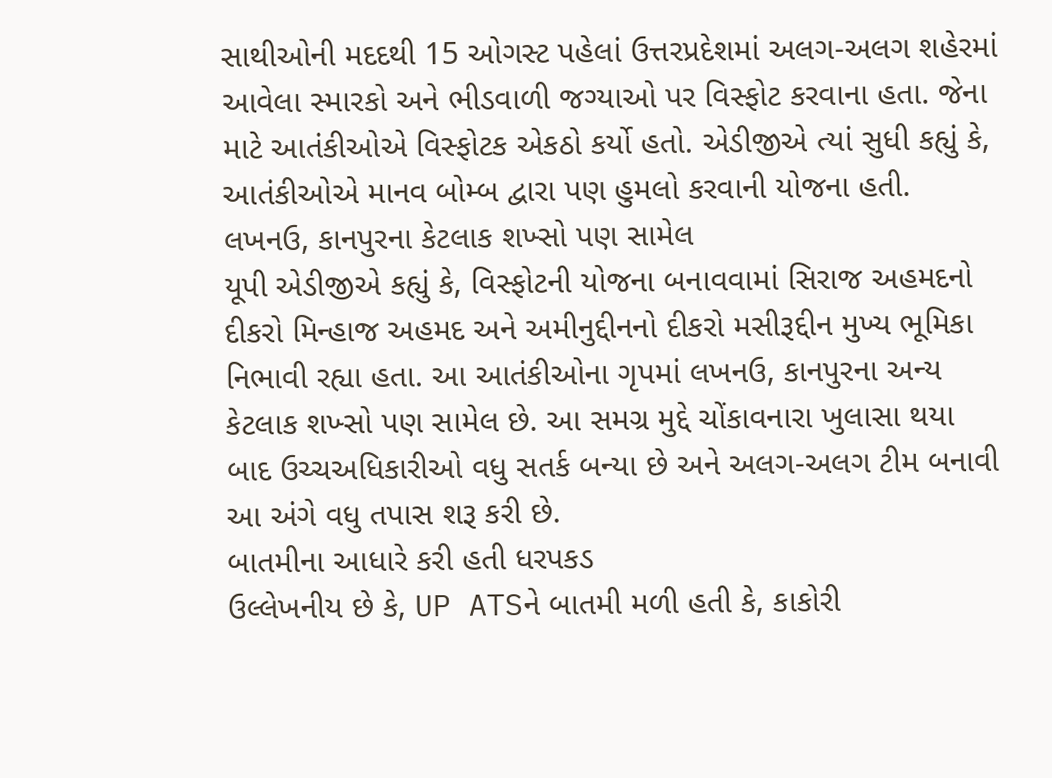સાથીઓની મદદથી 15 ઓગસ્ટ પહેલાં ઉત્તરપ્રદેશમાં અલગ-અલગ શહેરમાં આવેલા સ્મારકો અને ભીડવાળી જગ્યાઓ પર વિસ્ફોટ કરવાના હતા. જેના માટે આતંકીઓએ વિસ્ફોટક એકઠો કર્યો હતો. એડીજીએ ત્યાં સુધી કહ્યું કે, આતંકીઓએ માનવ બોમ્બ દ્વારા પણ હુમલો કરવાની યોજના હતી.
લખનઉ, કાનપુરના કેટલાક શખ્સો પણ સામેલ
યૂપી એડીજીએ કહ્યું કે, વિસ્ફોટની યોજના બનાવવામાં સિરાજ અહમદનો દીકરો મિન્હાજ અહમદ અને અમીનુદ્દીનનો દીકરો મસીરૂદ્દીન મુખ્ય ભૂમિકા નિભાવી રહ્યા હતા. આ આતંકીઓના ગૃપમાં લખનઉ, કાનપુરના અન્ય કેટલાક શખ્સો પણ સામેલ છે. આ સમગ્ર મુદ્દે ચોંકાવનારા ખુલાસા થયા બાદ ઉચ્ચઅધિકારીઓ વધુ સતર્ક બન્યા છે અને અલગ-અલગ ટીમ બનાવી આ અંગે વધુ તપાસ શરૂ કરી છે.
બાતમીના આધારે કરી હતી ધરપકડ
ઉલ્લેખનીય છે કે, UP ATSને બાતમી મળી હતી કે, કાકોરી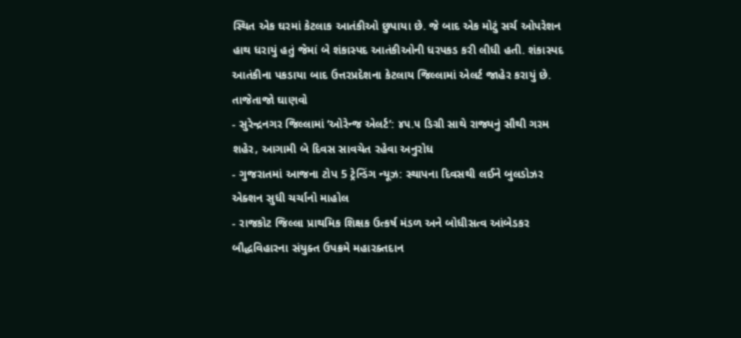સ્થિત એક ઘરમાં કેટલાક આતંકીઓ છુપાયા છે. જે બાદ એક મોટું સર્ચ ઓપરેશન હાથ ધરાયું હતું જેમાં બે શંકાસ્પદ આતંકીઓની ધરપકડ કરી લીધી હતી. શંકાસ્પદ આતંકીના પકડાયા બાદ ઉત્તરપ્રદેશના કેટલાય જિલ્લામાં એલર્ટ જાહેર કરાયું છે.
તાજેતાજો ઘાણવો
- સુરેન્દ્રનગર જિલ્લામાં ‘ઓરેન્જ એલર્ટ’: ૪૫.૫ ડિગ્રી સાથે રાજ્યનું સૌથી ગરમ શહેર, આગામી બે દિવસ સાવચેત રહેવા અનુરોધ
- ગુજરાતમાં આજના ટોપ 5 ટ્રેન્ડિંગ ન્યૂઝ: સ્થાપના દિવસથી લઈને બુલડોઝર એક્શન સુધી ચર્ચાનો માહોલ
- રાજકોટ જિલ્લા પ્રાથમિક શિક્ષક ઉત્કર્ષ મંડળ અને બોધીસત્વ આંબેડકર બૌદ્ધવિહારના સંયુક્ત ઉપક્રમે મહારક્તદાન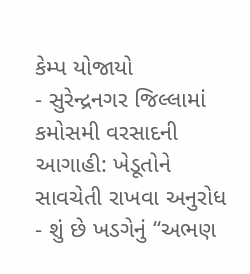કેમ્પ યોજાયો
- સુરેન્દ્રનગર જિલ્લામાં કમોસમી વરસાદની આગાહી: ખેડૂતોને સાવચેતી રાખવા અનુરોધ
- શું છે ખડગેનું “અભણ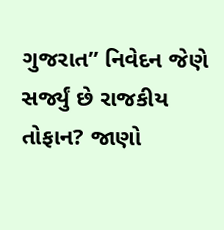ગુજરાત” નિવેદન જેણે સર્જ્યું છે રાજકીય તોફાન? જાણો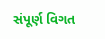સંપૂર્ણ વિગત